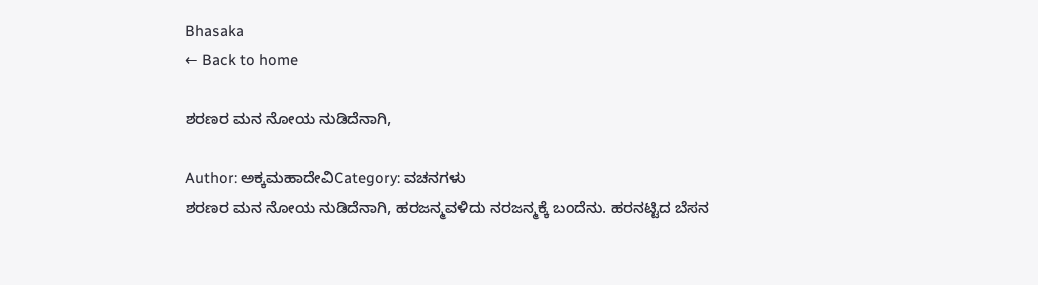Bhasaka
← Back to home

ಶರಣರ ಮನ ನೋಯ ನುಡಿದೆನಾಗಿ,

Author: ಅಕ್ಕಮಹಾದೇವಿCategory: ವಚನಗಳು
ಶರಣರ ಮನ ನೋಯ ನುಡಿದೆನಾಗಿ, ಹರಜನ್ಮವಳಿದು ನರಜನ್ಮಕ್ಕೆ ಬಂದೆನು. ಹರನಟ್ಟಿದ ಬೆಸನ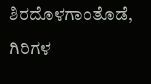ಶಿರದೊಳಗಾಂತೊಡೆ, ಗಿರಿಗಳ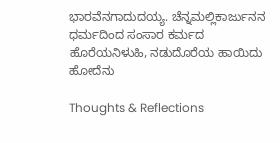ಭಾರವೆನಗಾದುದಯ್ಯ. ಚೆನ್ನಮಲ್ಲಿಕಾರ್ಜುನನ ಧರ್ಮದಿಂದ ಸಂಸಾರ ಕರ್ಮದ ಹೊರೆಯನಿಳುಹಿ, ನಡುದೊರೆಯ ಹಾಯಿದು ಹೋದೆನು

Thoughts & Reflections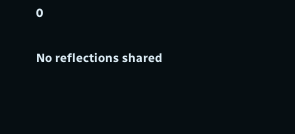0

No reflections shared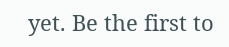yet. Be the first to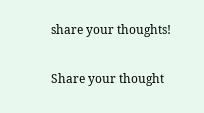share your thoughts!

Share your thought